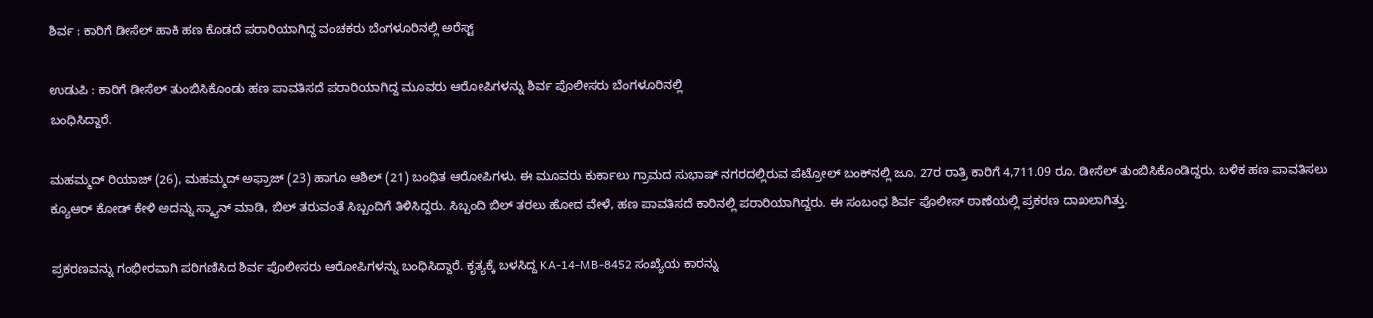ಶಿರ್ವ : ಕಾರಿಗೆ ಡೀಸೆಲ್ ಹಾಕಿ ಹಣ ಕೊಡದೆ ಪರಾರಿಯಾಗಿದ್ದ ವಂಚಕರು ಬೆಂಗಳೂರಿನಲ್ಲಿ ಅರೆಸ್ಟ್‌

ಉಡುಪಿ : ಕಾರಿಗೆ ಡೀಸೆಲ್ ತುಂಬಿಸಿಕೊಂಡು ಹಣ ಪಾವತಿಸದೆ ಪರಾರಿಯಾಗಿದ್ದ ಮೂವರು ಆರೋಪಿಗಳನ್ನು ಶಿರ್ವ ಪೊಲೀಸರು ಬೆಂಗಳೂರಿನಲ್ಲಿ
ಬಂಧಿಸಿದ್ದಾರೆ.

ಮಹಮ್ಮದ್ ರಿಯಾಜ್ (26), ಮಹಮ್ಮದ್ ಅಫ್ರಾಜ್ (23) ಹಾಗೂ ಆಶಿಲ್ (21) ಬಂಧಿತ ಆರೋಪಿಗಳು. ಈ ಮೂವರು ಕುರ್ಕಾಲು ಗ್ರಾಮದ ಸುಭಾಷ್ ನಗರದಲ್ಲಿರುವ ಪೆಟ್ರೋಲ್‌ ಬಂಕ್‌ನಲ್ಲಿ ಜೂ. 27ರ ರಾತ್ರಿ ಕಾರಿಗೆ 4,711.09 ರೂ. ಡೀಸೆಲ್‌ ತುಂಬಿಸಿಕೊಂಡಿದ್ದರು. ಬಳಿಕ ಹಣ ಪಾವತಿಸಲು ಕ್ಯೂಆರ್ ಕೋಡ್ ಕೇಳಿ ಅದನ್ನು ಸ್ಕ್ಯಾನ್ ಮಾಡಿ, ಬಿಲ್ ತರುವಂತೆ ಸಿಬ್ಬಂದಿಗೆ ತಿಳಿಸಿದ್ದರು. ಸಿಬ್ಬಂದಿ ಬಿಲ್ ತರಲು ಹೋದ ವೇಳೆ, ಹಣ ಪಾವತಿಸದೆ ಕಾರಿನಲ್ಲಿ ಪರಾರಿಯಾಗಿದ್ದರು. ಈ ಸಂಬಂಧ ಶಿರ್ವ ಪೊಲೀಸ್ ಠಾಣೆಯಲ್ಲಿ ಪ್ರಕರಣ ದಾಖಲಾಗಿತ್ತು.

ಪ್ರಕರಣವನ್ನು ಗಂಭೀರವಾಗಿ ಪರಿಗಣಿಸಿದ ಶಿರ್ವ ಪೊಲೀಸರು ಆರೋಪಿಗಳನ್ನು ಬಂಧಿಸಿದ್ದಾರೆ. ಕೃತ್ಯಕ್ಕೆ ಬಳಸಿದ್ದ KA-14-MB-8452 ಸಂಖ್ಯೆಯ ಕಾರನ್ನು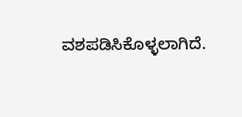ವಶಪಡಿಸಿಕೊಳ್ಳಲಾಗಿದೆ.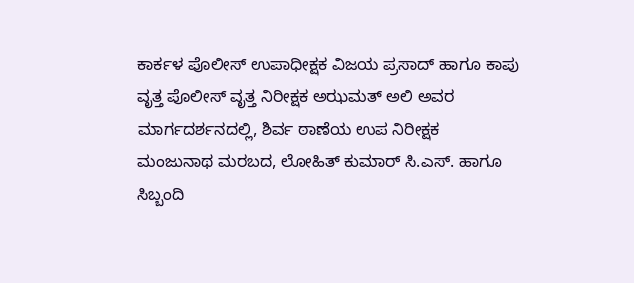ಕಾರ್ಕಳ ಪೊಲೀಸ್ ಉಪಾಧೀಕ್ಷಕ ವಿಜಯ ಪ್ರಸಾದ್ ಹಾಗೂ ಕಾಪು ವೃತ್ತ ಪೊಲೀಸ್ ವೃತ್ತ ನಿರೀಕ್ಷಕ ಅಝಮತ್ ಅಲಿ ಅವರ ಮಾರ್ಗದರ್ಶನದಲ್ಲಿ, ಶಿರ್ವ ಠಾಣೆಯ ಉಪ ನಿರೀಕ್ಷಕ ಮಂಜುನಾಥ ಮರಬದ, ಲೋಹಿತ್ ಕುಮಾರ್ ಸಿ.ಎಸ್. ಹಾಗೂ ಸಿಬ್ಬಂದಿ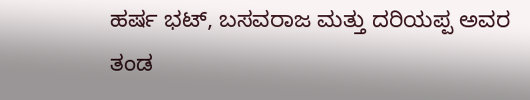ಹರ್ಷ ಭಟ್, ಬಸವರಾಜ ಮತ್ತು ದರಿಯಪ್ಪ ಅವರ ತಂಡ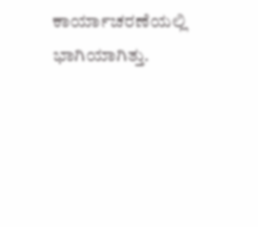ಕಾರ್ಯಾಚರಣೆಯಲ್ಲಿ ಭಾಗಿಯಾಗಿತ್ತು.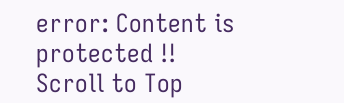error: Content is protected !!
Scroll to Top